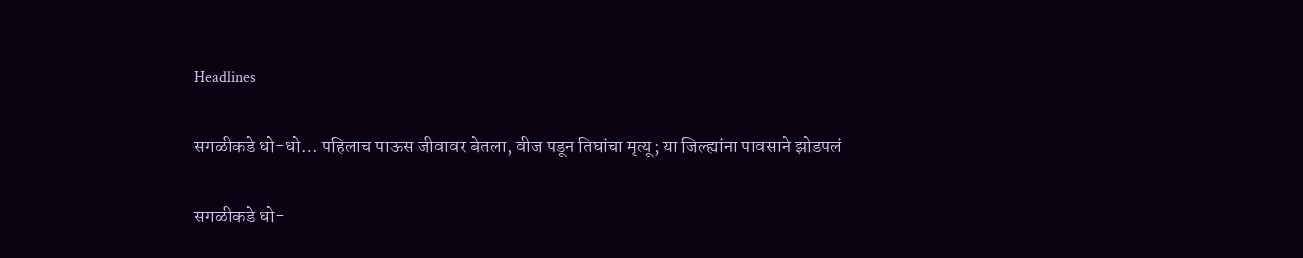Headlines

सगळीकडे धो-धो… पहिलाच पाऊस जीवावर बेतला, वीज पडून तिघांचा मृत्यू; या जिल्ह्यांना पावसाने झोडपलं

सगळीकडे धो-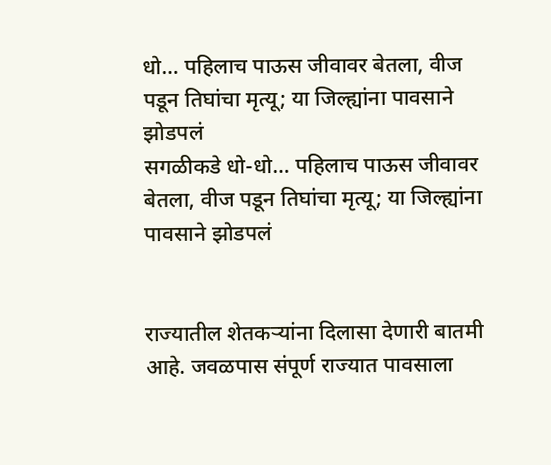धो… पहिलाच पाऊस जीवावर बेतला, वीज पडून तिघांचा मृत्यू; या जिल्ह्यांना पावसाने झोडपलं
सगळीकडे धो-धो… पहिलाच पाऊस जीवावर बेतला, वीज पडून तिघांचा मृत्यू; या जिल्ह्यांना पावसाने झोडपलं


राज्यातील शेतकऱ्यांना दिलासा देणारी बातमी आहे. जवळपास संपूर्ण राज्यात पावसाला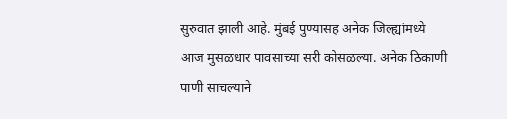सुरुवात झाली आहे. मुंबई पुण्यासह अनेक जिल्ह्यांमध्ये आज मुसळधार पावसाच्या सरी कोसळल्या. अनेक ठिकाणी पाणी साचल्याने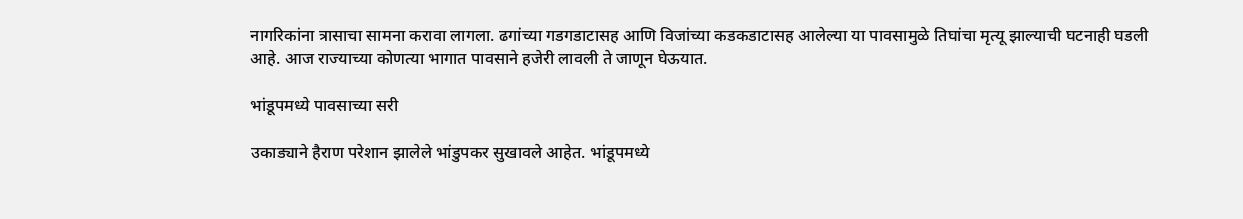नागरिकांना त्रासाचा सामना करावा लागला. ढगांच्या गडगडाटासह आणि विजांच्या कडकडाटासह आलेल्या या पावसामुळे तिघांचा मृत्यू झाल्याची घटनाही घडली आहे. आज राज्याच्या कोणत्या भागात पावसाने हजेरी लावली ते जाणून घेऊयात.

भांडूपमध्ये पावसाच्या सरी

उकाड्याने हैराण परेशान झालेले भांडुपकर सुखावले आहेत. भांडूपमध्ये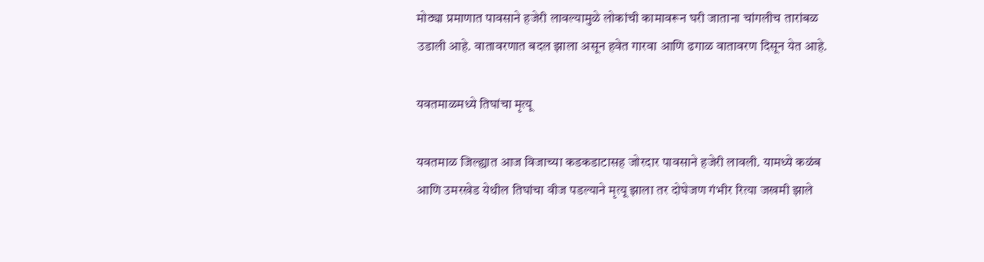मोठ्या प्रमाणात पावसाने हजेरी लावल्यामुळे लोकांची कामावरून घरी जाताना चांगलीच तारांबळ उडाली आहे. वातावरणात बदल झाला असून हवेत गारवा आणि ढगाळ वातावरण दिसून येत आहे.

यवतमाळमध्ये तिघांचा मृत्यू

यवतमाळ जिल्ह्यात आज विजाच्या कडकडाटासह जोरदार पावसाने हजेरी लावली. यामध्ये कळंब आणि उमरखेड येथील तिघांचा वीज पडल्याने मृत्यू झाला तर दोघेजण गंभीर रित्या जखमी झाले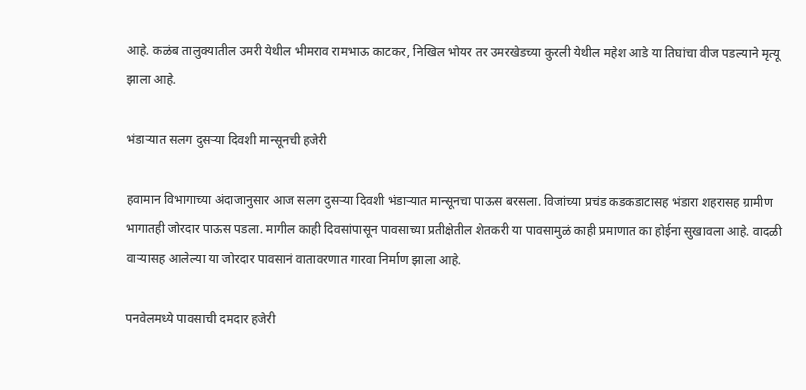आहे. कळंब तालुक्यातील उमरी येथील भीमराव रामभाऊ काटकर, निखिल भोयर तर उमरखेडच्या कुरली येथील महेश आडे या तिघांचा वीज पडल्याने मृत्यू झाला आहे.

भंडाऱ्यात सलग दुसऱ्या दिवशी मान्सूनची हजेरी

हवामान विभागाच्या अंदाजानुसार आज सलग दुसऱ्या दिवशी भंडाऱ्यात मान्सूनचा पाऊस बरसला. विजांच्या प्रचंड कडकडाटासह भंडारा शहरासह ग्रामीण भागातही जोरदार पाऊस पडला. मागील काही दिवसांपासून पावसाच्या प्रतीक्षेतील शेतकरी या पावसामुळं काही प्रमाणात का होईना सुखावला आहे. वादळी वाऱ्यासह आलेल्या या जोरदार पावसानं वातावरणात गारवा निर्माण झाला आहे.

पनवेलमध्ये पावसाची दमदार हजेरी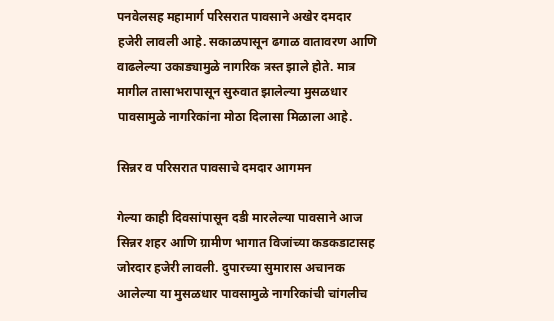पनवेलसह महामार्ग परिसरात पावसाने अखेर दमदार हजेरी लावली आहे. सकाळपासून ढगाळ वातावरण आणि वाढलेल्या उकाड्यामुळे नागरिक त्रस्त झाले होते. मात्र मागील तासाभरापासून सुरुवात झालेल्या मुसळधार पावसामुळे नागरिकांना मोठा दिलासा मिळाला आहे.

सिन्नर व परिसरात पावसाचे दमदार आगमन

गेल्या काही दिवसांपासून दडी मारलेल्या पावसाने आज सिन्नर शहर आणि ग्रामीण भागात विजांच्या कडकडाटासह जोरदार हजेरी लावली. दुपारच्या सुमारास अचानक आलेल्या या मुसळधार पावसामुळे नागरिकांची चांगलीच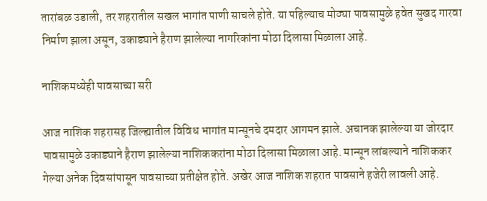तारांबळ उडाली, तर शहरातील सखल भागांत पाणी साचले होते. या पहिल्याच मोठ्या पावसामुळे हवेत सुखद गारवा निर्माण झाला असून, उकाड्याने हैराण झालेल्या नागरिकांना मोठा दिलासा मिळाला आहे.

नाशिकमध्येही पावसाच्या सरी

आज नाशिक शहरासह जिल्ह्यातील विविध भागांत मान्सूनचे दमदार आगमन झाले. अचानक झालेल्या या जोरदार पावसामुळे उकाड्याने हैराण झालेल्या नाशिककरांना मोठा दिलासा मिळाला आहे. मान्सून लांबल्याने नाशिककर गेल्या अनेक दिवसांपासून पावसाच्या प्रतीक्षेत होते. अखेर आज नाशिक शहरात पावसाने हजेरी लावली आहे.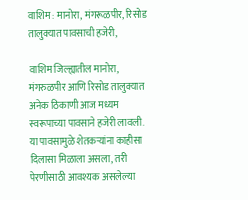वाशिम : मानोरा, मंगरूळपीर, रिसोड तालुक्यात पावसाची हजेरी,

वाशिम जिल्ह्यातील मानोरा, मंगरुळपीर आणि रिसोड तालुक्यात अनेक ठिकाणी आज मध्यम स्वरूपाच्या पावसाने हजेरी लावली. या पावसामुळे शेतकऱ्यांना काहीसा दिलासा मिळाला असला, तरी पेरणीसाठी आवश्यक असलेल्या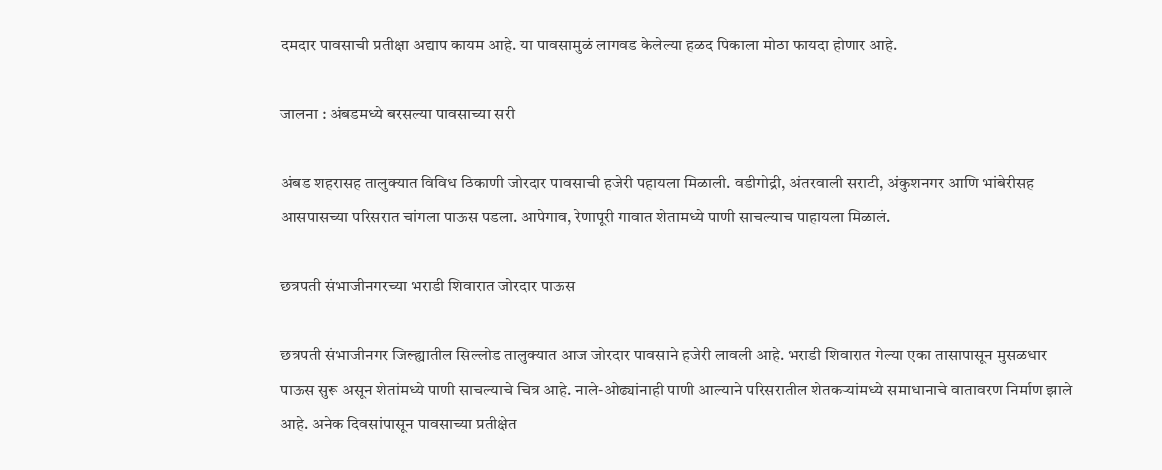दमदार पावसाची प्रतीक्षा अद्याप कायम आहे. या पावसामुळं लागवड केलेल्या हळद पिकाला मोठा फायदा होणार आहे.

जालना : अंबडमध्ये बरसल्या पावसाच्या सरी

अंबड शहरासह तालुक्यात विविध ठिकाणी जोरदार पावसाची हजेरी पहायला मिळाली. वडीगोद्री, अंतरवाली सराटी, अंकुशनगर आणि भांबेरीसह आसपासच्या परिसरात चांगला पाऊस पडला. आपेगाव, रेणापूरी गावात शेतामध्ये पाणी साचल्याच पाहायला मिळालं.

छत्रपती संभाजीनगरच्या भराडी शिवारात जोरदार पाऊस

छत्रपती संभाजीनगर जिल्ह्यातील सिल्लोड तालुक्यात आज जोरदार पावसाने हजेरी लावली आहे. भराडी शिवारात गेल्या एका तासापासून मुसळधार पाऊस सुरू असून शेतांमध्ये पाणी साचल्याचे चित्र आहे. नाले-ओढ्यांनाही पाणी आल्याने परिसरातील शेतकऱ्यांमध्ये समाधानाचे वातावरण निर्माण झाले आहे. अनेक दिवसांपासून पावसाच्या प्रतीक्षेत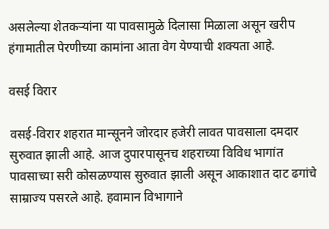असलेल्या शेतकऱ्यांना या पावसामुळे दिलासा मिळाला असून खरीप हंगामातील पेरणीच्या कामांना आता वेग येण्याची शक्यता आहे.

वसई विरार

वसई-विरार शहरात मान्सूनने जोरदार हजेरी लावत पावसाला दमदार सुरुवात झाली आहे. आज दुपारपासूनच शहराच्या विविध भागांत पावसाच्या सरी कोसळण्यास सुरुवात झाली असून आकाशात दाट ढगांचे साम्राज्य पसरले आहे. हवामान विभागाने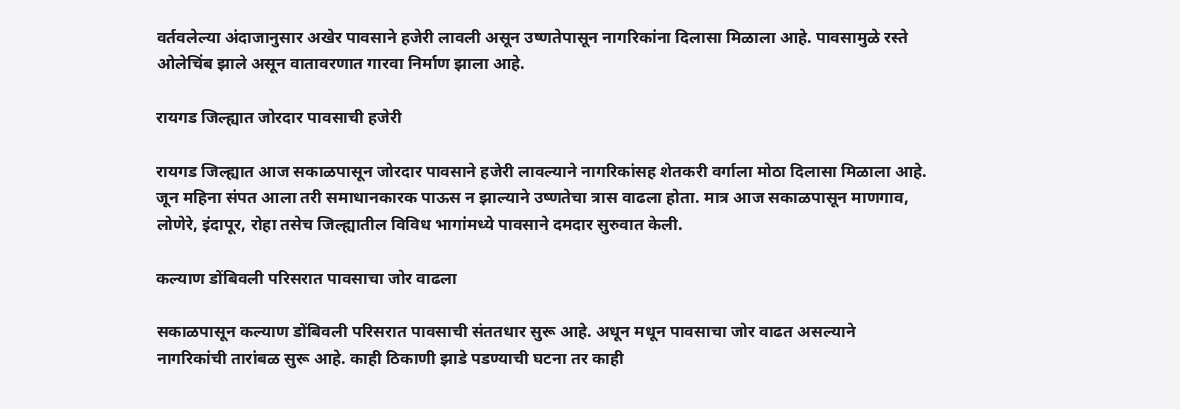वर्तवलेल्या अंदाजानुसार अखेर पावसाने हजेरी लावली असून उष्णतेपासून नागरिकांना दिलासा मिळाला आहे. पावसामुळे रस्ते ओलेचिंब झाले असून वातावरणात गारवा निर्माण झाला आहे.

रायगड जिल्ह्यात जोरदार पावसाची हजेरी

रायगड जिल्ह्यात आज सकाळपासून जोरदार पावसाने हजेरी लावल्याने नागरिकांसह शेतकरी वर्गाला मोठा दिलासा मिळाला आहे. जून महिना संपत आला तरी समाधानकारक पाऊस न झाल्याने उष्णतेचा त्रास वाढला होता. मात्र आज सकाळपासून माणगाव, लोणेरे, इंदापूर, रोहा तसेच जिल्ह्यातील विविध भागांमध्ये पावसाने दमदार सुरुवात केली.

कल्याण डोंबिवली परिसरात पावसाचा जोर वाढला

सकाळपासून कल्याण डोंबिवली परिसरात पावसाची संततधार सुरू आहे. अधून मधून पावसाचा जोर वाढत असल्याने नागरिकांची तारांबळ सुरू आहे. काही ठिकाणी झाडे पडण्याची घटना तर काही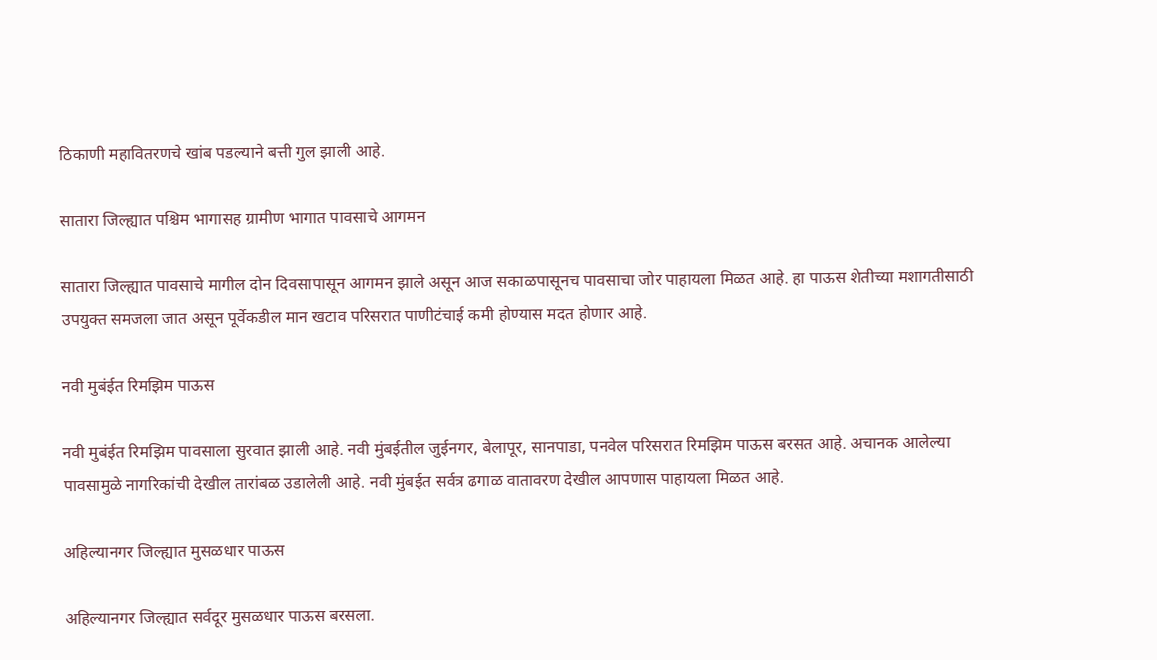ठिकाणी महावितरणचे खांब पडल्याने बत्ती गुल झाली आहे.

सातारा जिल्ह्यात पश्चिम भागासह ग्रामीण भागात पावसाचे आगमन

सातारा जिल्ह्यात पावसाचे मागील दोन दिवसापासून आगमन झाले असून आज सकाळपासूनच पावसाचा जोर पाहायला मिळत आहे. हा पाऊस शेतीच्या मशागतीसाठी उपयुक्त समजला जात असून पूर्वेकडील मान खटाव परिसरात पाणीटंचाई कमी होण्यास मदत होणार आहे.

नवी मुबंईत रिमझिम पाऊस

नवी मुबंईत रिमझिम पावसाला सुरवात झाली आहे. नवी मुंबईतील जुईनगर, बेलापूर, सानपाडा, पनवेल परिसरात रिमझिम पाऊस बरसत आहे. अचानक आलेल्या पावसामुळे नागरिकांची देखील तारांबळ उडालेली आहे. नवी मुंबईत सर्वत्र ढगाळ वातावरण देखील आपणास पाहायला मिळत आहे.

अहिल्यानगर जिल्ह्यात मुसळधार पाऊस

अहिल्यानगर जिल्ह्यात सर्वदूर मुसळधार पाऊस बरसला.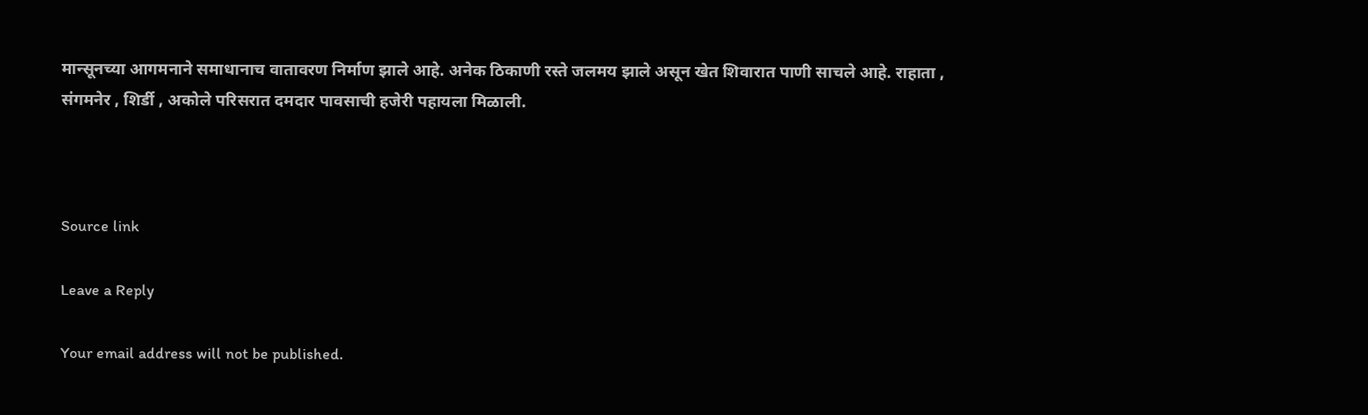मान्सूनच्या आगमनाने समाधानाच वातावरण निर्माण झाले आहे. अनेक ठिकाणी रस्ते जलमय झाले असून खेत शिवारात पाणी साचले आहे. राहाता , संगमनेर , शिर्डी , अकोले परिसरात दमदार पावसाची हजेरी पहायला मिळाली.



Source link

Leave a Reply

Your email address will not be published.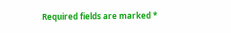Required fields are marked *